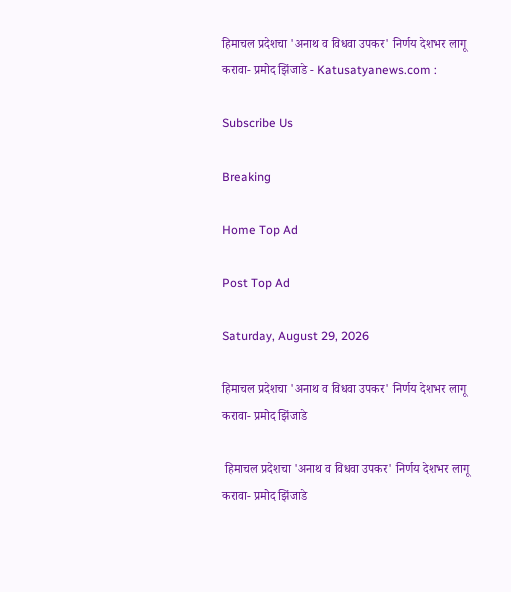हिमाचल प्रदेशचा 'अनाथ व विधवा उपकर' निर्णय देशभर लागू करावा- प्रमोद झिंजाडे - Katusatyanews.com :

Subscribe Us

Breaking

Home Top Ad

Post Top Ad

Saturday, August 29, 2026

हिमाचल प्रदेशचा 'अनाथ व विधवा उपकर' निर्णय देशभर लागू करावा- प्रमोद झिंजाडे

 हिमाचल प्रदेशचा 'अनाथ व विधवा उपकर' निर्णय देशभर लागू करावा- प्रमोद झिंजाडे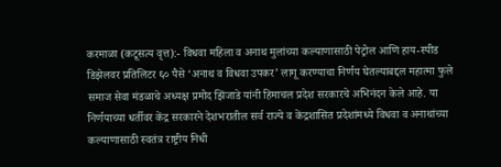करमाळा (कटूसत्य वृत्त):- विधवा महिला व अनाथ मुलांच्या कल्याणासाठी पेट्रोल आणि हाय-स्पीड डिझेलवर प्रतिलिटर ६० पैसे ‘अनाथ व विधवा उपकर’ लागू करण्याचा निर्णय घेतल्याबद्दल महात्मा फुले समाज सेवा मंडळाचे अध्यक्ष प्रमोद झिंजाडे यांनी हिमाचल प्रदेश सरकारचे अभिनंदन केले आहे. या निर्णयाच्या धर्तीवर केंद्र सरकारने देशभरातील सर्व राज्ये व केंद्रशासित प्रदेशांमध्ये विधवा व अनाथांच्या कल्याणासाठी स्वतंत्र राष्ट्रीय निधी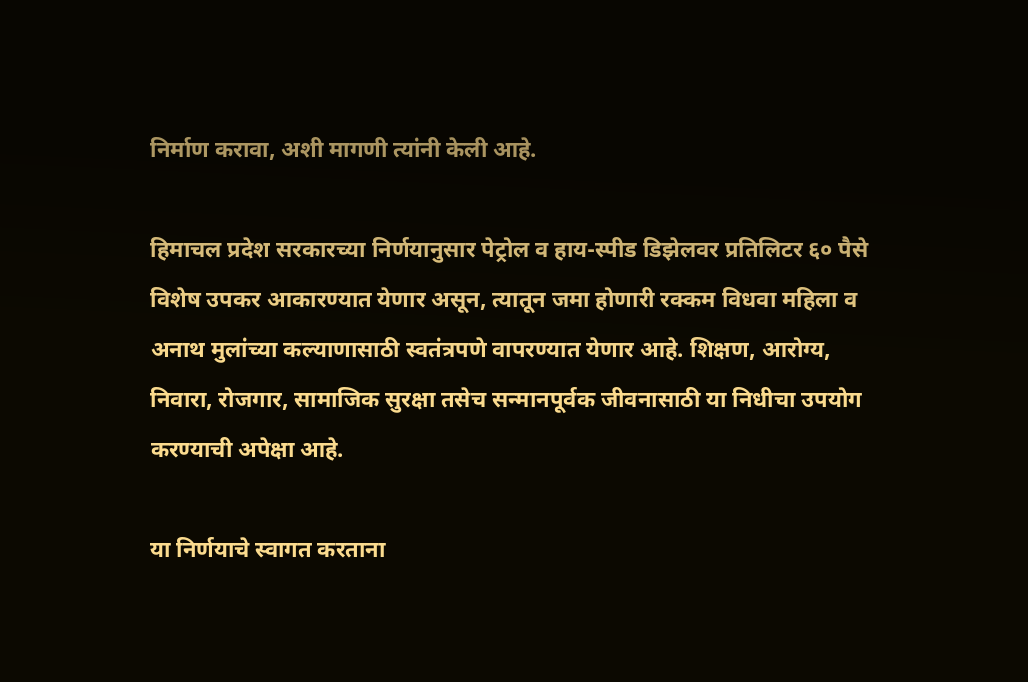निर्माण करावा, अशी मागणी त्यांनी केली आहे.

हिमाचल प्रदेश सरकारच्या निर्णयानुसार पेट्रोल व हाय-स्पीड डिझेलवर प्रतिलिटर ६० पैसे विशेष उपकर आकारण्यात येणार असून, त्यातून जमा होणारी रक्कम विधवा महिला व अनाथ मुलांच्या कल्याणासाठी स्वतंत्रपणे वापरण्यात येणार आहे. शिक्षण, आरोग्य, निवारा, रोजगार, सामाजिक सुरक्षा तसेच सन्मानपूर्वक जीवनासाठी या निधीचा उपयोग करण्याची अपेक्षा आहे.

या निर्णयाचे स्वागत करताना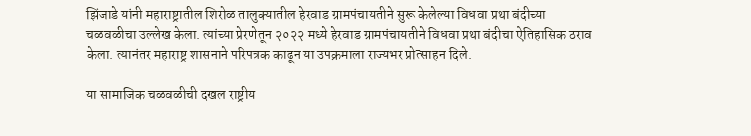झिंजाडे यांनी महाराष्ट्रातील शिरोळ तालुक्यातील हेरवाड ग्रामपंचायतीने सुरू केलेल्या विधवा प्रथा बंदीच्या चळवळीचा उल्लेख केला. त्यांच्या प्रेरणेतून २०२२ मध्ये हेरवाड ग्रामपंचायतीने विधवा प्रथा बंदीचा ऐतिहासिक ठराव केला. त्यानंतर महाराष्ट्र शासनाने परिपत्रक काढून या उपक्रमाला राज्यभर प्रोत्साहन दिले.

या सामाजिक चळवळीची दखल राष्ट्रीय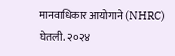मानवाधिकार आयोगाने (NHRC) घेतली. २०२४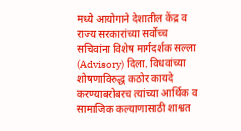मध्ये आयोगाने देशातील केंद्र व राज्य सरकारांच्या सर्वोच्च सचिवांना विशेष मार्गदर्शक सल्ला (Advisory) दिला. विधवांच्या शोषणाविरुद्ध कठोर कायदे करण्याबरोबरच त्यांच्या आर्थिक व सामाजिक कल्याणासाठी शाश्वत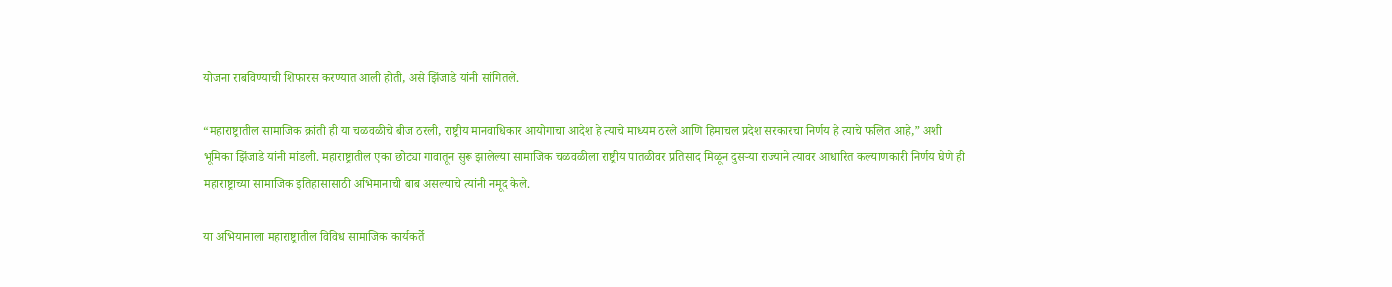योजना राबविण्याची शिफारस करण्यात आली होती, असे झिंजाडे यांनी सांगितले.

“महाराष्ट्रातील सामाजिक क्रांती ही या चळवळीचे बीज ठरली, राष्ट्रीय मानवाधिकार आयोगाचा आदेश हे त्याचे माध्यम ठरले आणि हिमाचल प्रदेश सरकारचा निर्णय हे त्याचे फलित आहे,” अशी भूमिका झिंजाडे यांनी मांडली. महाराष्ट्रातील एका छोट्या गावातून सुरू झालेल्या सामाजिक चळवळीला राष्ट्रीय पातळीवर प्रतिसाद मिळून दुसऱ्या राज्याने त्यावर आधारित कल्याणकारी निर्णय घेणे ही महाराष्ट्राच्या सामाजिक इतिहासासाठी अभिमानाची बाब असल्याचे त्यांनी नमूद केले.

या अभियानाला महाराष्ट्रातील विविध सामाजिक कार्यकर्ते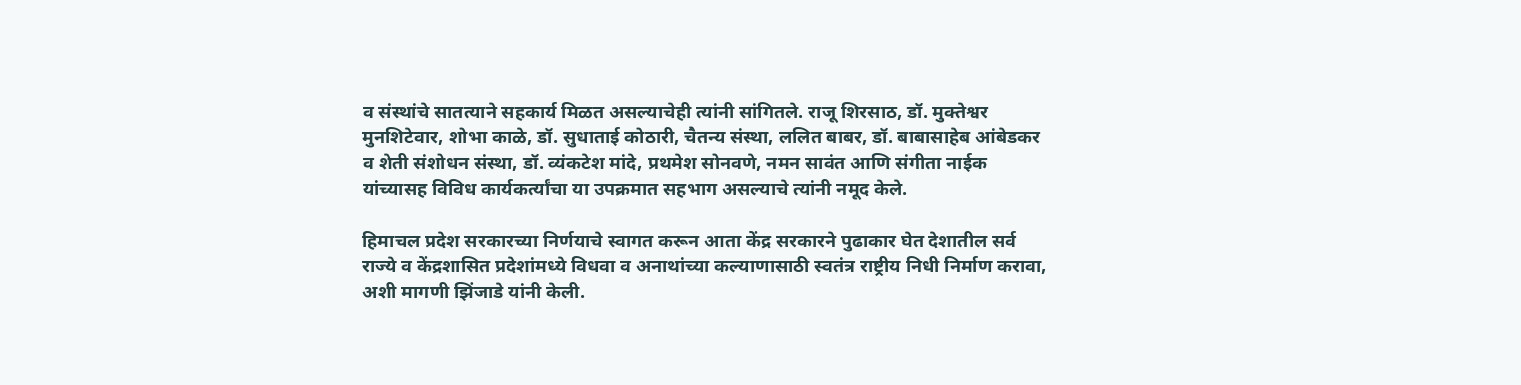व संस्थांचे सातत्याने सहकार्य मिळत असल्याचेही त्यांनी सांगितले. राजू शिरसाठ, डॉ. मुक्तेश्वर मुनशिटेवार, शोभा काळे, डॉ. सुधाताई कोठारी, चैतन्य संस्था, ललित बाबर, डॉ. बाबासाहेब आंबेडकर व शेती संशोधन संस्था, डॉ. व्यंकटेश मांदे, प्रथमेश सोनवणे, नमन सावंत आणि संगीता नाईक यांच्यासह विविध कार्यकर्त्यांचा या उपक्रमात सहभाग असल्याचे त्यांनी नमूद केले.

हिमाचल प्रदेश सरकारच्या निर्णयाचे स्वागत करून आता केंद्र सरकारने पुढाकार घेत देशातील सर्व राज्ये व केंद्रशासित प्रदेशांमध्ये विधवा व अनाथांच्या कल्याणासाठी स्वतंत्र राष्ट्रीय निधी निर्माण करावा, अशी मागणी झिंजाडे यांनी केली.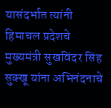यासंदर्भात त्यांनी हिमाचल प्रदेशचे मुख्यमंत्री सुखविंदर सिंह सुक्खू यांना अभिनंदनाचे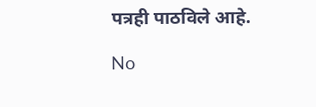पत्रही पाठविले आहे.

No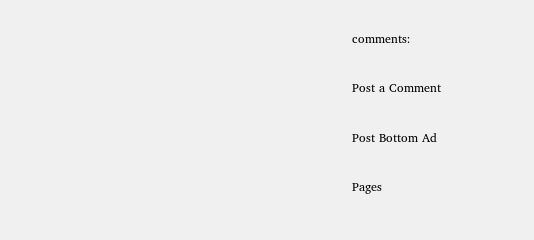comments:

Post a Comment

Post Bottom Ad

Pages